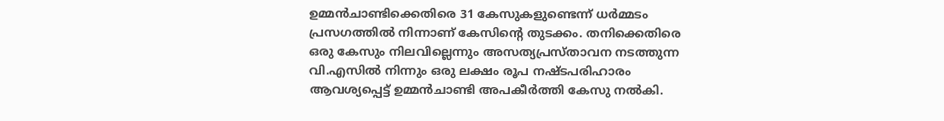ഉമ്മന്‍ചാണ്ടിക്കെതിരെ 31 കേസുകളുണ്ടെന്ന് ധര്‍മ്മടം പ്രസഗത്തില്‍ നിന്നാണ് കേസിന്റെ തുടക്കം. തനിക്കെതിരെ ഒരു കേസും നിലവില്ലെന്നും അസത്യപ്രസ്താവന നടത്തുന്ന വി.എസില്‍ നിന്നും ഒരു ലക്ഷം രൂപ നഷ്ടപരിഹാരം ആവശ്യപ്പെട്ട് ഉമ്മന്‍ചാണ്ടി അപകീര്‍ത്തി കേസു നല്‍കി.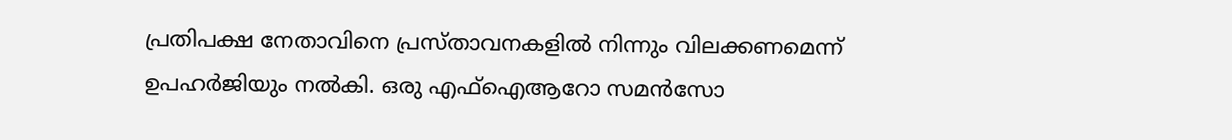പ്രതിപക്ഷ നേതാവിനെ പ്രസ്താവനകളില്‍ നിന്നും വിലക്കണമെന്ന് ഉപഹര്‍ജിയും നല്‍കി. ഒരു എഫ്‌ഐആറോ സമന്‍സോ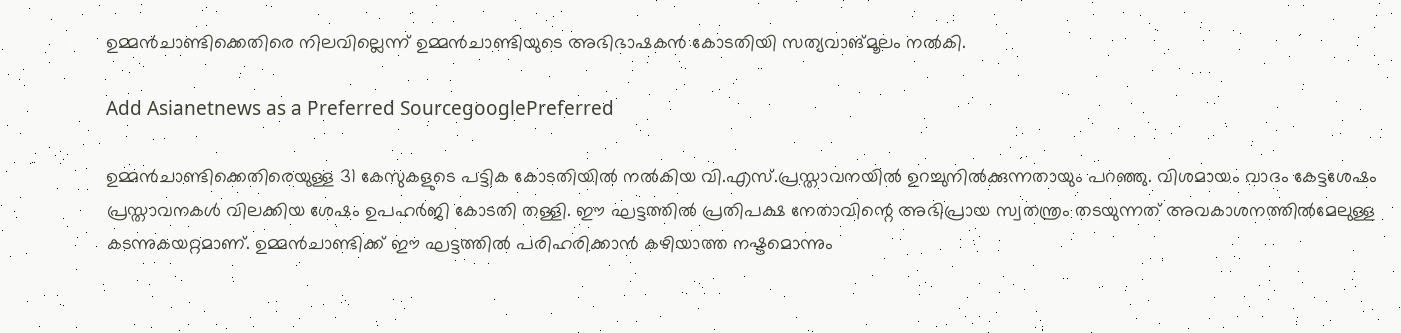ഉമ്മന്‍ചാണ്ടിക്കെതിരെ നിലവില്ലെന്ന് ഉമ്മന്‍ചാണ്ടിയുടെ അഭിഭാഷകന്‍ കോടതിയി സത്യവാങ്മൂലം നല്‍കി.

Add Asianetnews as a Preferred SourcegooglePreferred

ഉമ്മന്‍ചാണ്ടിക്കെതിരെയുള്ള 31 കേസുകളുടെ പട്ടിക കോടതിയില്‍ നല്‍കിയ വി.എസ്.പ്രസ്താവനയില്‍ ഉറച്ചുനില്‍ക്കുന്നതായും പറഞ്ഞു. വിശമായം വാദം കേട്ടശേഷം പ്രസ്താവനകള്‍ വിലക്കിയ ശേഷം ഉപഹര്‍ജി കോടതി തള്ളി. ഈ ഘട്ടത്തില്‍ പ്രതിപക്ഷ നേതാവിന്റെ അഭിപ്രായ സ്വതന്ത്രം തടയുന്നത് അവകാശനത്തില്‍മേലുള്ള കടന്നുകയറ്റമാണ്. ഉമ്മന്‍ചാണ്ടിക്ക് ഈ ഘട്ടത്തില്‍ പരിഹരിക്കാന്‍ കഴിയാത്ത നഷ്ടമൊന്നും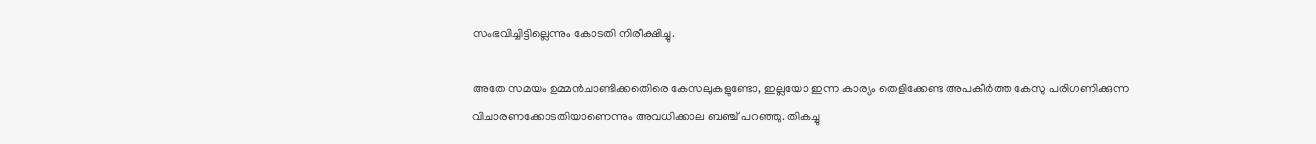സംഭവിച്ചിട്ടില്ലെന്നും കോടതി നിരീക്ഷിച്ചു.

അതേ സമയം ഉമ്മന്‍ചാണ്ടിക്കതെിരെ കേസലുകളുണ്ടോ, ഇല്ലയോ ഇന്ന കാര്യം തെളിക്കേണ്ട അപകീര്‍ത്ത കേസു പരിഗണിക്കുന്ന വിചാരണക്കോടതിയാണെന്നും അവധിക്കാല ബഞ്ച് പറഞ്ഞു. തികച്ചു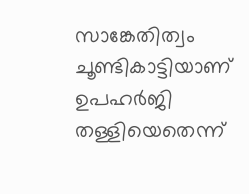സാങ്കേതിത്വം ചൂണ്ടികാട്ടിയാണ് ഉപഹര്‍ജി തള്ളിയെതെന്ന്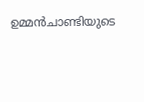ഉമ്മന്‍ചാണ്ടിയുടെ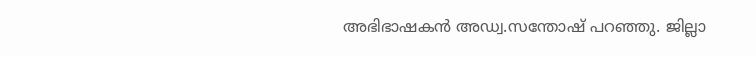അഭിഭാഷകന്‍ അഡ്വ.സന്തോഷ് പറഞ്ഞു. ജില്ലാ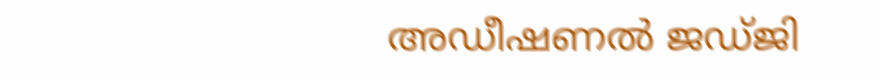അഡീഷണല്‍ ജഡ്ജി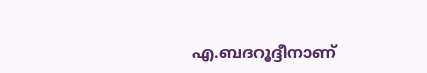എ.ബദറൂദ്ദീനാണ്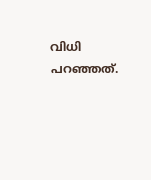വിധി പറഞ്ഞത്.